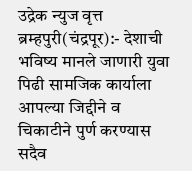उद्रेक न्युज वृत्त
ब्रम्हपुरी(चंद्रपूर):- देशाची भविष्य मानले जाणारी युवा पिढी सामजिक कार्याला आपल्या जिद्दीने व चिकाटीने पुर्ण करण्यास सदैव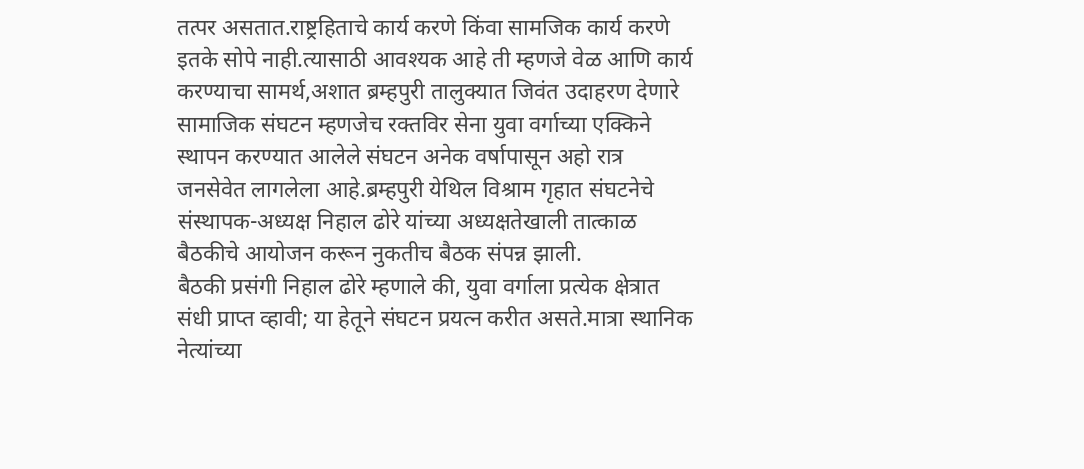तत्पर असतात.राष्ट्रहिताचे कार्य करणे किंवा सामजिक कार्य करणे इतके सोपे नाही.त्यासाठी आवश्यक आहे ती म्हणजे वेळ आणि कार्य करण्याचा सामर्थ,अशात ब्रम्हपुरी तालुक्यात जिवंत उदाहरण देणारे सामाजिक संघटन म्हणजेच रक्तविर सेना युवा वर्गाच्या एक्किने स्थापन करण्यात आलेले संघटन अनेक वर्षापासून अहो रात्र जनसेवेत लागलेला आहे.ब्रम्हपुरी येथिल विश्राम गृहात संघटनेचे संस्थापक-अध्यक्ष निहाल ढोरे यांच्या अध्यक्षतेखाली तात्काळ बैठकीचे आयोजन करून नुकतीच बैठक संपन्न झाली.
बैठकी प्रसंगी निहाल ढोरे म्हणाले की, युवा वर्गाला प्रत्येक क्षेत्रात संधी प्राप्त व्हावी; या हेतूने संघटन प्रयत्न करीत असते.मात्रा स्थानिक नेत्यांच्या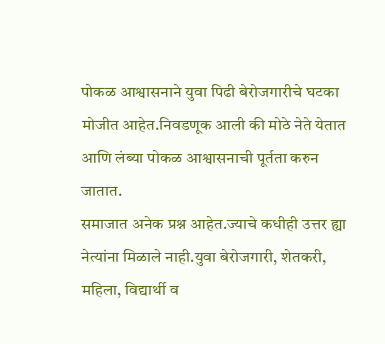पोकळ आश्वासनाने युवा पिढी बेरोजगारीचे घटका मोजीत आहेत.निवडणूक आली की मोठे नेते येतात आणि लंब्या पोकळ आश्वासनाची पूर्तता करुन जातात.
समाजात अनेक प्रश्न आहेत.ज्याचे कधीही उत्तर ह्या नेत्यांना मिळाले नाही.युवा बेरोजगारी, शेतकरी, महिला, विद्यार्थी व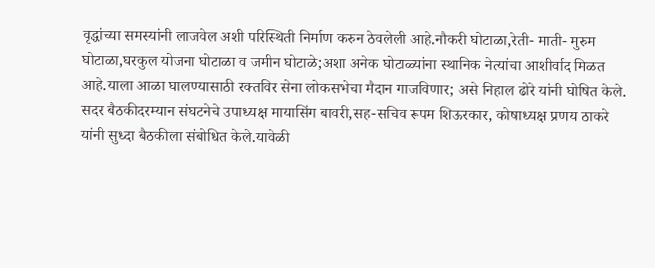वृद्धांच्या समस्यांनी लाजवेल अशी परिस्थिती निर्माण करुन ठेवलेली आहे.नौकरी घोटाळा,रेती- माती- मुरुम घोटाळा,घरकुल योजना घोटाळा व जमीन घोटाळे;अशा अनेक घोटाळ्यांना स्थानिक नेत्यांचा आशीर्वाद मिळत आहे.याला आळा घालण्यासाठी रक्तविर सेना लोकसभेचा मैदान गाजविणार; असे निहाल ढोरे यांनी घोषित केले.
सदर बैठकीदरम्यान संघटनेचे उपाध्यक्ष मायासिंग बावरी,सह-सचिव रूपम शिऊरकार, कोषाध्यक्ष प्रणय ठाकरे यांनी सुध्दा बैठकीला संबोधित केले.यावेळी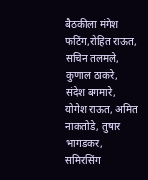बैठकीला मंगेश फटिंग,रोहित राऊत, सचिन तलमले, कुणाल ठाकरे, संदेश बगमारे, योगेश राऊत, अमित नाकतोडे, तुषार भागडकर, समिरसिंग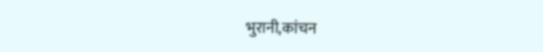भुरानी,कांचन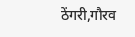ठेंगरी,गौरव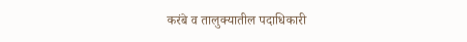करंबे व तालुक्यातील पदाधिकारी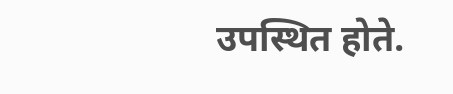उपस्थित होते.